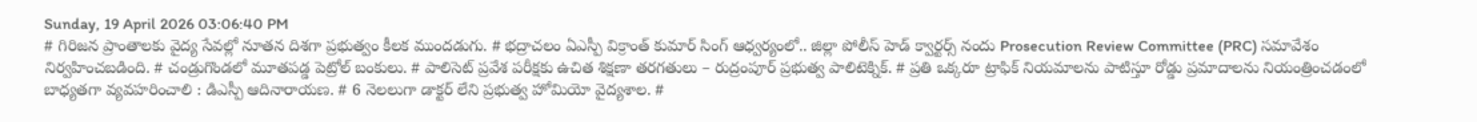Sunday, 19 April 2026 03:06:40 PM
# గిరిజన ప్రాంతాలకు వైద్య సేవల్లో నూతన దిశగా ప్రభుత్వం కీలక ముందడుగు. # భద్రాచలం ఏఎస్పీ విక్రాంత్ కుమార్ సింగ్ ఆధ్వర్యంలో.. జిల్లా పోలీస్ హెడ్ క్వార్టర్స్ నందు Prosecution Review Committee (PRC) సమావేశం నిర్వహించబడింది. # చండ్రుగొండలో మూతపడ్డ పెట్రోల్ బంకులు. # పాలిసెట్ ప్రవేశ పరీక్షకు ఉచిత శిక్షణా తరగతులు – రుద్రంపూర్ ప్రభుత్వ పాలిటెక్నిక్. # ప్రతి ఒక్కరూ ట్రాఫిక్ నియమాలను పాటిస్తూ రోడ్డు ప్రమాదాలను నియంత్రించడంలో బాధ్యతగా వ్యవహరించాలి : డిఎస్పీ ఆదినారాయణ. # 6 నెలలుగా డాక్టర్ లేని ప్రభుత్వ హోమియో వైద్యశాల. #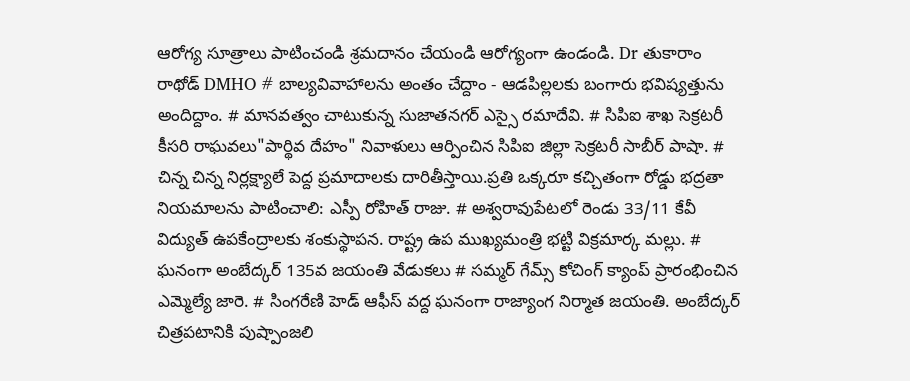ఆరోగ్య సూత్రాలు పాటించండి శ్రమదానం చేయండి ఆరోగ్యంగా ఉండండి. Dr తుకారాం రాథోడ్ DMHO # బాల్యవివాహాలను అంతం చేద్దాం - ఆడపిల్లలకు బంగారు భవిష్యత్తును అందిద్దాం. # మానవత్వం చాటుకున్న సుజాతనగర్ ఎస్సై రమాదేవి. # సిపిఐ శాఖ సెక్రటరీ కీసరి రాఘవలు"పార్థివ దేహం" నివాళులు ఆర్పించిన సిపిఐ జిల్లా సెక్రటరీ సాబీర్ పాషా. # చిన్న చిన్న నిర్లక్ష్యాలే పెద్ద ప్రమాదాలకు దారితీస్తాయి.ప్రతి ఒక్కరూ కచ్చితంగా రోడ్డు భద్రతా నియమాలను పాటించాలి: ఎస్పీ రోహిత్ రాజు. # అశ్వరావుపేటలో రెండు 33/11 కేవీ విద్యుత్ ఉపకేంద్రాలకు శంకుస్థాపన. రాష్ట్ర ఉప ముఖ్యమంత్రి భట్టి విక్రమార్క మల్లు. # ఘనంగా అంబేద్కర్ 135వ జయంతి వేడుకలు # సమ్మర్ గేమ్స్ కోచింగ్ క్యాంప్ ప్రారంభించిన ఎమ్మెల్యే జారె. # సింగరేణి హెడ్ ఆఫీస్ వద్ద ఘనంగా రాజ్యాంగ నిర్మాత జయంతి. అంబేద్కర్ చిత్రపటానికి పుష్పాంజలి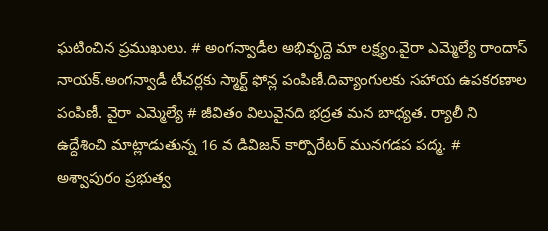ఘటించిన ప్రముఖులు. # అంగన్వాడీల అభివృద్దె మా లక్ష్యం.వైరా ఎమ్మెల్యే రాందాస్ నాయక్.అంగన్వాడీ టీచర్లకు స్మార్ట్ ఫోన్ల పంపిణీ.దివ్యాంగులకు సహాయ ఉపకరణాల పంపిణీ. వైరా ఎమ్మెల్యే # జీవితం విలువైనది భద్రత మన బాధ్యత. ర్యాలీ ని ఉద్దేశించి మాట్లాడుతున్న 16 వ డివిజన్ కార్పొరేటర్ మునగడప పద్మ. # అశ్వాపురం ప్రభుత్వ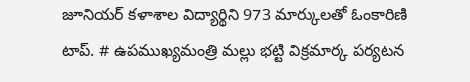జూనియర్ కళాశాల విద్యార్థిని 973 మార్కులతో ఓంకారిణి టాప్. # ఉపముఖ్యమంత్రి మల్లు భట్టి విక్రమార్క పర్యటన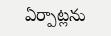ఏర్పాట్లను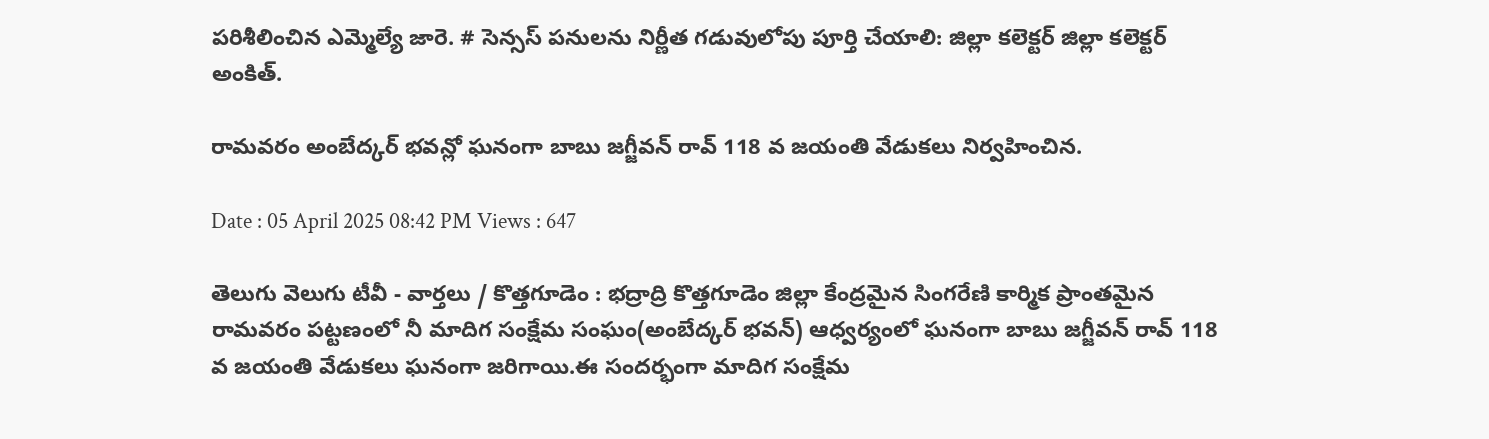పరిశీలించిన ఎమ్మెల్యే జారె. # సెన్సస్ పనులను నిర్ణీత గడువులోపు పూర్తి చేయాలి: జిల్లా కలెక్టర్ జిల్లా కలెక్టర్ అంకిత్.

రామవరం అంబేద్కర్ భవన్లో ఘనంగా బాబు జగ్జీవన్ రావ్ 118 వ జయంతి వేడుకలు నిర్వహించిన.

Date : 05 April 2025 08:42 PM Views : 647

తెలుగు వెలుగు టీవీ - వార్తలు / కొత్తగూడెం : భద్రాద్రి కొత్తగూడెం జిల్లా కేంద్రమైన సింగరేణి కార్మిక ప్రాంతమైన రామవరం పట్టణంలో నీ మాదిగ సంక్షేమ సంఘం(అంబేద్కర్ భవన్) ఆధ్వర్యంలో ఘనంగా బాబు జగ్జీవన్ రావ్ 118 వ జయంతి వేడుకలు ఘనంగా జరిగాయి.ఈ సందర్భంగా మాదిగ సంక్షేమ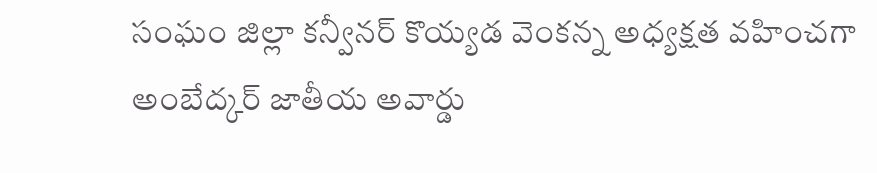సంఘం జిల్లా కన్వీనర్ కొయ్యడ వెంకన్న అధ్యక్షత వహించగా అంబేద్కర్ జాతీయ అవార్డు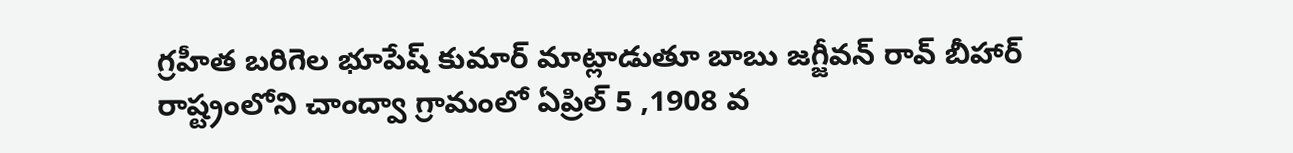గ్రహీత బరిగెల భూపేష్ కుమార్ మాట్లాడుతూ బాబు జగ్జీవన్ రావ్ బీహార్ రాష్ట్రంలోని చాంద్వా గ్రామంలో ఏప్రిల్ 5 ,1908 వ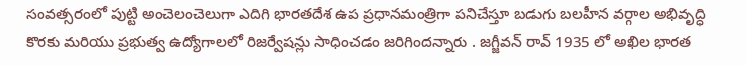సంవత్సరంలో పుట్టి అంచెలంచెలుగా ఎదిగి భారతదేశ ఉప ప్రధానమంత్రిగా పనిచేస్తూ బడుగు బలహీన వర్గాల అభివృద్ధి కొరకు మరియు ప్రభుత్వ ఉద్యోగాలలో రిజర్వేషన్లు సాధించడం జరిగిందన్నారు . జగ్జీవన్ రావ్ 1935 లో అఖిల భారత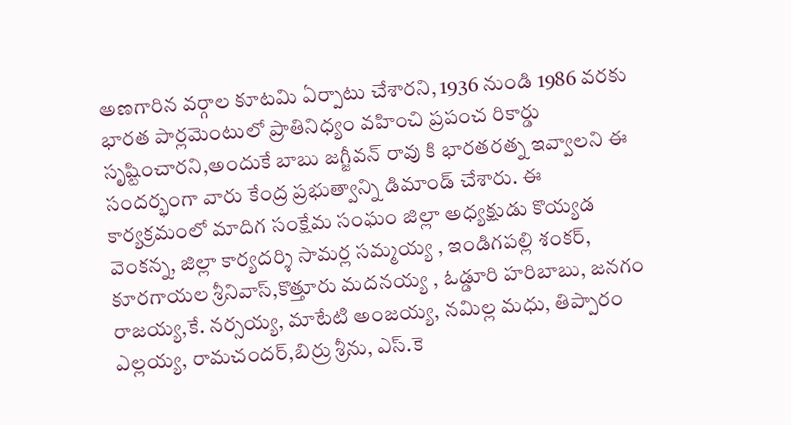అణగారిన వర్గాల కూటమి ఏర్పాటు చేశారని, 1936 నుండి 1986 వరకు భారత పార్లమెంటులో ప్రాతినిధ్యం వహించి ప్రపంచ రికార్డు సృష్టించారని,అందుకే బాబు జగ్జీవన్ రావు కి భారతరత్న ఇవ్వాలని ఈ సందర్భంగా వారు కేంద్ర ప్రభుత్వాన్ని డిమాండ్ చేశారు. ఈ కార్యక్రమంలో మాదిగ సంక్షేమ సంఘం జిల్లా అధ్యక్షుడు కొయ్యడ వెంకన్న, జిల్లా కార్యదర్శి సామర్ల సమ్మయ్య , ఇండిగపల్లి శంకర్, కూరగాయల శ్రీనివాస్,కొత్తూరు మదనయ్య , ఓడ్డూరి హరిబాబు, జనగం రాజయ్య,కే. నర్సయ్య, మాటేటి అంజయ్య, నమిల్ల మధు, తిప్పారం ఎల్లయ్య, రామచందర్,బిర్రు శ్రీను, ఎస్.కె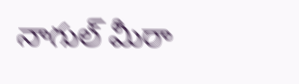నాగుల్ మీరా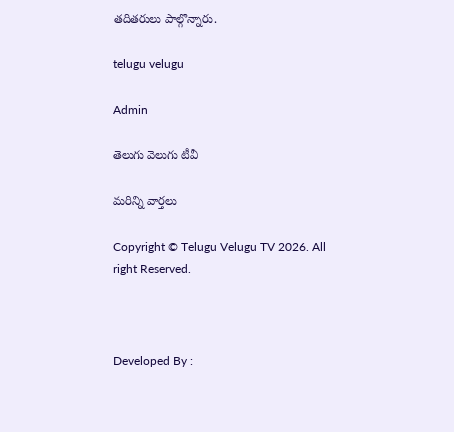తదితరులు పాల్గొన్నారు.

telugu velugu

Admin

తెలుగు వెలుగు టీవీ

మరిన్ని వార్తలు

Copyright © Telugu Velugu TV 2026. All right Reserved.



Developed By :